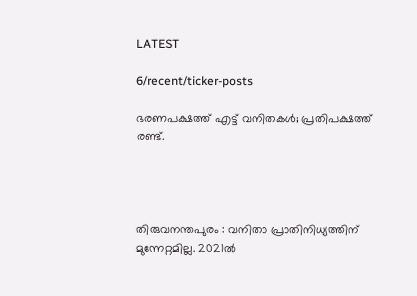LATEST

6/recent/ticker-posts

ഭരണപക്ഷത്ത് എട്ട് വനിതകൾ; പ്രതിപക്ഷത്ത് രണ്ട്.




തിരുവനന്തപുരം : വനിതാ പ്രാതിനിധ്യത്തിന് മുന്നേറ്റമില്ല. 2021ൽ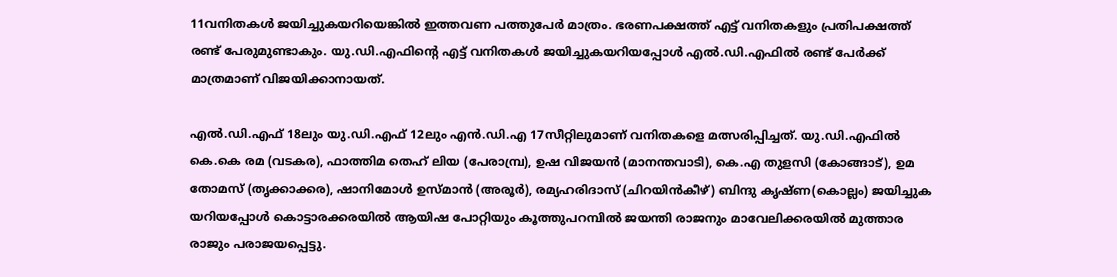11വനിതകൾ ജയിച്ചുകയറിയെങ്കിൽ ഇത്തവണ പത്തുപേർ മാത്രം. ഭരണപക്ഷത്ത് എട്ട് വനിതകളും പ്രതിപക്ഷത്ത് രണ്ട് പേരുമുണ്ടാകും. യു.ഡി.എഫിന്റെ എട്ട് വനിതകൾ ജയിച്ചുകയറിയപ്പോൾ എൽ.ഡി.എഫിൽ രണ്ട് പേർക്ക് മാത്രമാണ് വിജയിക്കാനായത്.

എൽ.ഡി.എഫ് 18ലും യു.ഡി.എഫ് 12ലും എൻ.ഡി.എ 17സീറ്റിലുമാണ് വനിതകളെ മത്സരിപ്പിച്ചത്. യു.ഡി.എഫിൽ കെ.കെ രമ (വടകര), ഫാത്തിമ തെഹ് ലിയ (പേരാമ്പ്ര), ഉഷ വിജയൻ (മാനന്തവാടി), കെ.എ തുളസി (കോങ്ങാട്), ഉമ തോമസ് (തൃക്കാക്കര), ഷാനിമോൾ ഉസ്മാൻ (അരൂർ), രമ്യഹരിദാസ് (ചിറയിൻകീഴ്) ബിന്ദു കൃഷ്ണ(കൊല്ലം) ജയിച്ചുക യറിയപ്പോൾ കൊട്ടാരക്കരയിൽ ആയിഷ പോറ്റിയും കൂത്തുപറമ്പിൽ ജയന്തി രാജനും മാവേലിക്കരയിൽ മുത്താര രാജും പരാജയപ്പെട്ടു.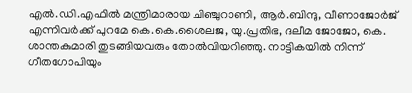എൽ.ഡി.എഫിൽ മന്ത്രിമാരായ ചിഞ്ചുറാണി, ആർ.ബിന്ദു, വീണാജോർജ് എന്നിവർക്ക് പുറമേ കെ.കെ.ശൈലജ, യു.പ്രതിഭ, ദലീമ ജോജോ, കെ. ശാന്തകുമാരി തുടങ്ങിയവരും തോൽവിയറിഞ്ഞു. നാട്ടികയിൽ നിന്ന് ഗീതഗോപിയും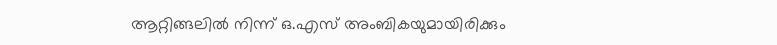ആറ്റിങ്ങലിൽ നിന്ന് ഒ.എസ് അംബികയുമായിരിക്കും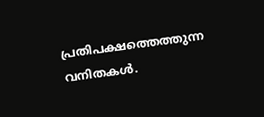പ്രതിപക്ഷത്തെത്തുന്ന വനിതകൾ.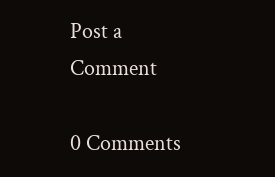Post a Comment

0 Comments